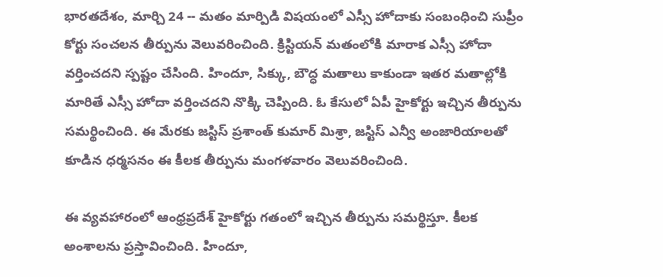భారతదేశం, మార్చి 24 -- మతం మార్పిడి విషయంలో ఎస్సీ హోదాకు సంబంధించి సుప్రీం కోర్టు సంచలన తీర్పును వెలువరించింది. క్రిస్టియన్ మతంలోకి మారాక ఎస్సీ హోదా వర్తించదని స్పష్టం చేసింది. హిందూ, సిక్కు, బౌద్ధ మతాలు కాకుండా ఇతర మతాల్లోకి మారితే ఎస్సీ హోదా వర్తించదని నొక్కి చెప్పింది. ఓ కేసులో ఏపీ హైకోర్టు ఇచ్చిన తీర్పును సమర్థించింది. ఈ మేరకు జస్టిస్ ప్రశాంత్ కుమార్ మిశ్రా, జస్టిస్ ఎన్వీ అంజారియాలతో కూడిన ధర్మసనం ఈ కీలక తీర్పును మంగళవారం వెలువరించింది.

ఈ వ్యవహారంలో ఆంధ్రప్రదేశ్ హైకోర్టు గతంలో ఇచ్చిన తీర్పును సమర్థిస్తూ. కీలక అంశాలను ప్రస్తావించింది. హిందూ,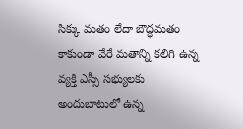సిక్కు మతం లేదా బౌద్ధమతం కాకుండా వేరే మతాన్ని కలిగి ఉన్న వ్యక్తి ఎస్సీ సభ్యులకు అందుబాటులో ఉన్న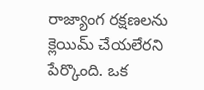రాజ్యాంగ రక్షణలను క్లెయిమ్ చేయలేరని పేర్కొంది. ఒక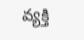వ్యక్తి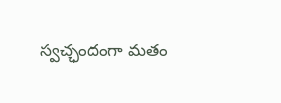స్వచ్ఛందంగా మతం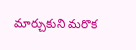మార్చుకుని మరొక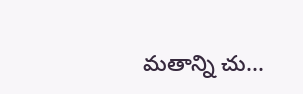మతాన్ని చు...